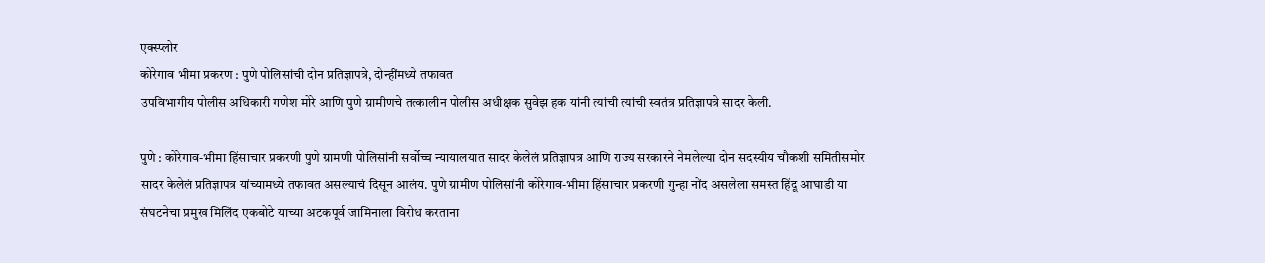एक्स्प्लोर
कोरेगाव भीमा प्रकरण : पुणे पोलिसांची दोन प्रतिज्ञापत्रे, दोन्हींमध्ये तफावत
उपविभागीय पोलीस अधिकारी गणेश मोरे आणि पुणे ग्रामीणचे तत्कालीन पोलीस अधीक्षक सुवेझ हक यांनी त्यांची त्यांची स्वतंत्र प्रतिज्ञापत्रे सादर केली.

पुणे : कोरेगाव-भीमा हिंसाचार प्रकरणी पुणे ग्रामणी पोलिसांनी सर्वोच्च न्यायालयात सादर केलेलं प्रतिज्ञापत्र आणि राज्य सरकारने नेमलेल्या दोन सदस्यीय चौकशी समितीसमोर सादर केलेलं प्रतिज्ञापत्र यांच्यामध्ये तफावत असल्याचं दिसून आलंय. पुणे ग्रामीण पोलिसांनी कोरेगाव-भीमा हिंसाचार प्रकरणी गुन्हा नोंद असलेला समस्त हिंदू आघाडी या संघटनेचा प्रमुख मिलिंद एकबोटे याच्या अटकपूर्व जामिनाला विरोध करताना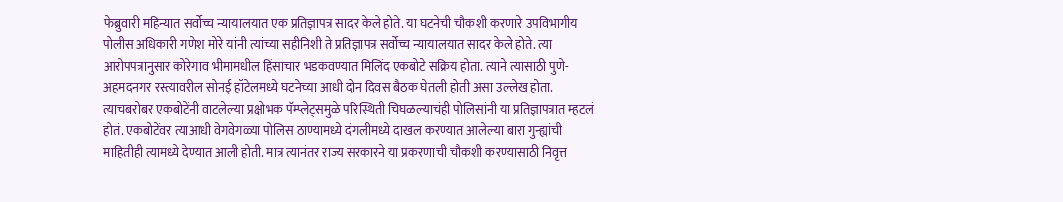फेब्रुवारी महिन्यात सर्वोच्च न्यायालयात एक प्रतिज्ञापत्र सादर केले होते. या घटनेची चौकशी करणारे उपविभागीय पोलीस अधिकारी गणेश मोरे यांनी त्यांच्या सहीनिशी ते प्रतिज्ञापत्र सर्वोच्च न्यायालयात सादर केले होते. त्या आरोपपत्रानुसार कोरेगाव भीमामधील हिंसाचार भडकवण्यात मिलिंद एकबोटे सक्रिय होता. त्याने त्यासाठी पुणे-अहमदनगर रस्त्यावरील सोनई हॉटेलमध्ये घटनेच्या आधी दोन दिवस बैठक घेतली होती असा उल्लेख होता. त्याचबरोबर एकबोटेंनी वाटलेल्या प्रक्षोभक पॅम्प्लेट्समुळे परिस्थिती चिघळल्याचंही पोलिसांनी या प्रतिज्ञापत्रात म्हटलं होतं. एकबोटेंवर त्याआधी वेगवेगळ्या पोलिस ठाण्यामध्ये दंगलीमध्ये दाखल करण्यात आलेल्या बारा गुन्ह्यांची माहितीही त्यामध्ये देण्यात आली होती. मात्र त्यानंतर राज्य सरकारने या प्रकरणाची चौकशी करण्यासाठी निवृत्त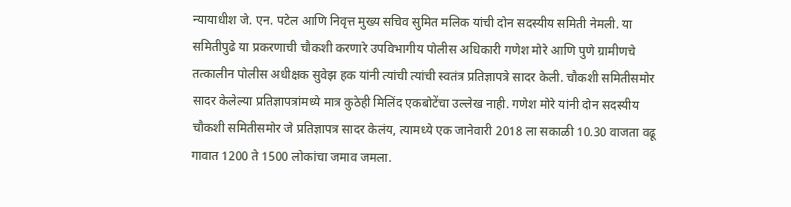न्यायाधीश जे. एन. पटेल आणि निवृत्त मुख्य सचिव सुमित मलिक यांची दोन सदस्यीय समिती नेमली. या समितीपुढे या प्रकरणाची चौकशी करणारे उपविभागीय पोलीस अधिकारी गणेश मोरे आणि पुणे ग्रामीणचे तत्कालीन पोलीस अधीक्षक सुवेझ हक यांनी त्यांची त्यांची स्वतंत्र प्रतिज्ञापत्रे सादर केली. चौकशी समितीसमोर सादर केलेल्या प्रतिज्ञापत्रांमध्ये मात्र कुठेही मिलिंद एकबोटेंचा उल्लेख नाही. गणेश मोरे यांनी दोन सदस्यीय चौकशी समितीसमोर जे प्रतिज्ञापत्र सादर केलंय, त्यामध्ये एक जानेवारी 2018 ला सकाळी 10.30 वाजता वढू गावात 1200 ते 1500 लोकांचा जमाव जमला.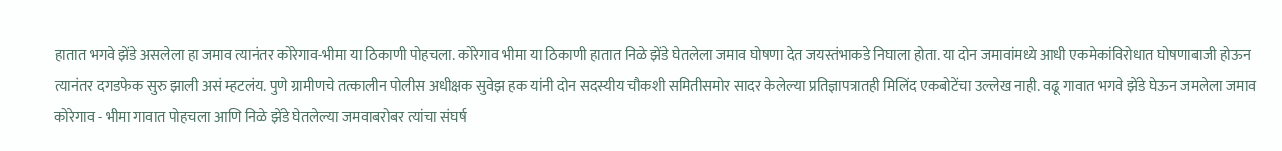हातात भगवे झेंडे असलेला हा जमाव त्यानंतर कोरेगाव-भीमा या ठिकाणी पोहचला. कोरेगाव भीमा या ठिकाणी हातात निळे झेंडे घेतलेला जमाव घोषणा देत जयस्तंभाकडे निघाला होता. या दोन जमावांमध्ये आधी एकमेकांविरोधात घोषणाबाजी होऊन त्यानंतर दगडफेक सुरु झाली असं म्हटलंय. पुणे ग्रामीणचे तत्कालीन पोलीस अधीक्षक सुवेझ हक यांनी दोन सदस्यीय चौकशी समितीसमोर सादर केलेल्या प्रतिज्ञापत्रातही मिलिंद एकबोटेंचा उल्लेख नाही. वढू गावात भगवे झेंडे घेऊन जमलेला जमाव कोरेगाव - भीमा गावात पोहचला आणि निळे झेंडे घेतलेल्या जमवाबरोबर त्यांचा संघर्ष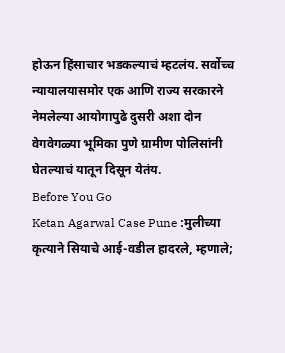होऊन हिंसाचार भडकल्याचं म्हटलंय. सर्वोच्च न्यायालयासमोर एक आणि राज्य सरकारने नेमलेल्या आयोगापुढे दुसरी अशा दोन वेगवेगळ्या भूमिका पुणे ग्रामीण पोलिसांनी घेतल्याचं यातून दिसून येतंय.
Before You Go
Ketan Agarwal Case Pune :मुलीच्या कृत्याने सियाचे आई-वडील हादरले, म्हणाले;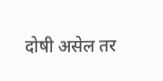दोषी असेल तर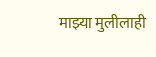माझ्या मुलीलाही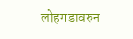लोहगडावरुन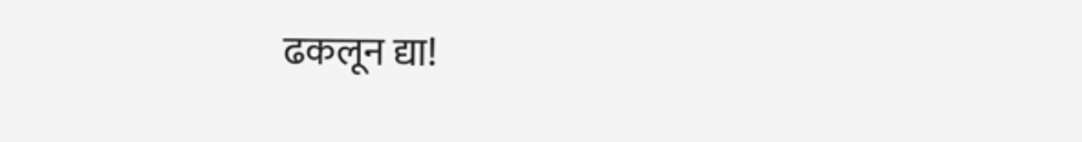ढकलून द्या!